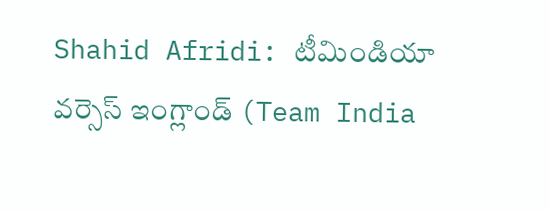Shahid Afridi: టీమిండియా వర్సెస్ ఇంగ్లాండ్ (Team India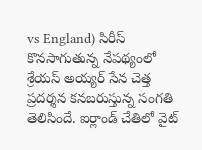vs England) సిరీస్ కొనసాగుతున్న నేపథ్యంలో శ్రేయస్ అయ్యర్ సేన చెత్త ప్రదర్శన కనబరుస్తున్న సంగతి తెలిసిందే. ఐర్లాండ్ చేతిలో వైట్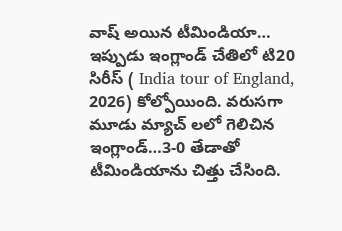వాష్ అయిన టీమిండియా… ఇప్పుడు ఇంగ్లాండ్ చేతిలో టి20 సిరీస్ ( India tour of England, 2026) కోల్పోయింది. వరుసగా మూడు మ్యాచ్ లలో గెలిచిన ఇంగ్లాండ్…3-0 తేడాతో టీమిండియాను చిత్తు చేసింది.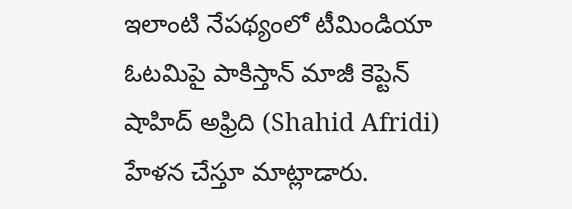ఇలాంటి నేపథ్యంలో టీమిండియా ఓటమిపై పాకిస్తాన్ మాజీ కెప్టెన్ షాహిద్ అఫ్రిది (Shahid Afridi) హేళన చేస్తూ మాట్లాడారు.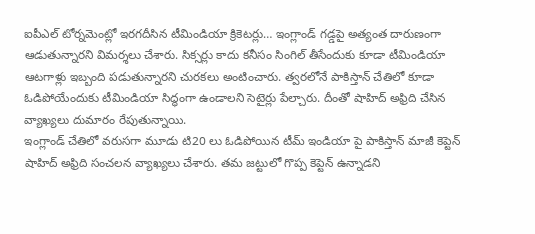ఐపీఎల్ టోర్నమెంట్లో ఇరగదీసిన టీమిండియా క్రికెటర్లు… ఇంగ్లాండ్ గడ్డపై అత్యంత దారుణంగా ఆడుతున్నారని విమర్శలు చేశారు. సిక్సర్లు కాదు కనీసం సింగిల్ తీసేందుకు కూడా టీమిండియా ఆటగాళ్లు ఇబ్బంది పడుతున్నారని చురకలు అంటించారు. త్వరలోనే పాకిస్తాన్ చేతిలో కూడా ఓడిపోయేందుకు టీమిండియా సిద్ధంగా ఉండాలని సెటైర్లు పేల్చారు. దీంతో షాహిద్ అఫ్రిది చేసిన వ్యాఖ్యలు దుమారం రేపుతున్నాయి.
ఇంగ్లాండ్ చేతిలో వరుసగా మూడు టి20 లు ఓడిపోయిన టీమ్ ఇండియా పై పాకిస్తాన్ మాజీ కెప్టెన్ షాహిద్ అఫ్రిది సంచలన వ్యాఖ్యలు చేశారు. తమ జట్టులో గొప్ప కెప్టెన్ ఉన్నాడని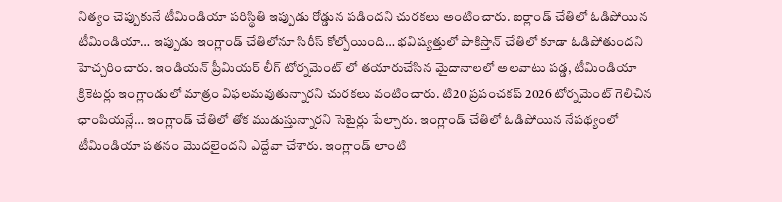నిత్యం చెప్పుకునే టీమిండియా పరిస్థితి ఇప్పుడు రోడ్డున పడిందని చురకలు అంటించారు. ఐర్లాండ్ చేతిలో ఓడిపోయిన టీమిండియా… ఇప్పుడు ఇంగ్లాండ్ చేతిలోనూ సిరీస్ కోల్పోయింది… భవిష్యత్తులో పాకిస్తాన్ చేతిలో కూడా ఓడిపోతుందని హెచ్చరించారు. ఇండియన్ ప్రీమియర్ లీగ్ టోర్నమెంట్ లో తయారుచేసిన మైదానాలలో అలవాటు పడ్డ, టీమిండియా క్రికెటర్లు ఇంగ్లాండులో మాత్రం విఫలమవుతున్నారని చురకలు వంటించారు. టి20 ప్రపంచకప్ 2026 టోర్నమెంట్ గెలిచిన ఛాంపియన్లే… ఇంగ్లాండ్ చేతిలో తోక ముడుస్తున్నారని సెటైర్లు పేల్చారు. ఇంగ్లాండ్ చేతిలో ఓడిపోయిన నేపథ్యంలో టీమిండియా పతనం మొదలైందని ఎద్దేవా చేశారు. ఇంగ్లాండ్ లాంటి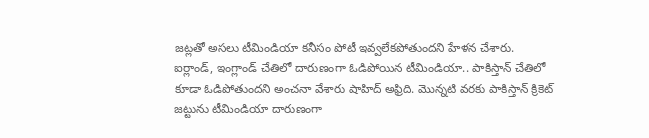జట్లతో అసలు టీమిండియా కనీసం పోటీ ఇవ్వలేకపోతుందని హేళన చేశారు.
ఐర్లాండ్, ఇంగ్లాండ్ చేతిలో దారుణంగా ఓడిపోయిన టీమిండియా.. పాకిస్తాన్ చేతిలో కూడా ఓడిపోతుందని అంచనా వేశారు షాహిద్ అఫ్రిది. మొన్నటి వరకు పాకిస్తాన్ క్రికెట్ జట్టును టీమిండియా దారుణంగా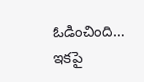ఓడించింది… ఇకపై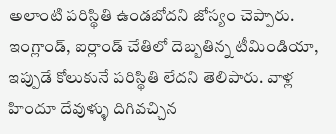అలాంటి పరిస్థితి ఉండబోదని జోస్యం చెప్పారు. ఇంగ్లాండ్, ఐర్లాండ్ చేతిలో దెబ్బతిన్న టీమిండియా, ఇప్పుడే కోలుకునే పరిస్థితి లేదని తెలిపారు. వాళ్ల హిందూ దేవుళ్ళు దిగివచ్చిన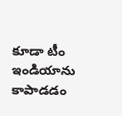కూడా టీం ఇండియాను కాపాడడం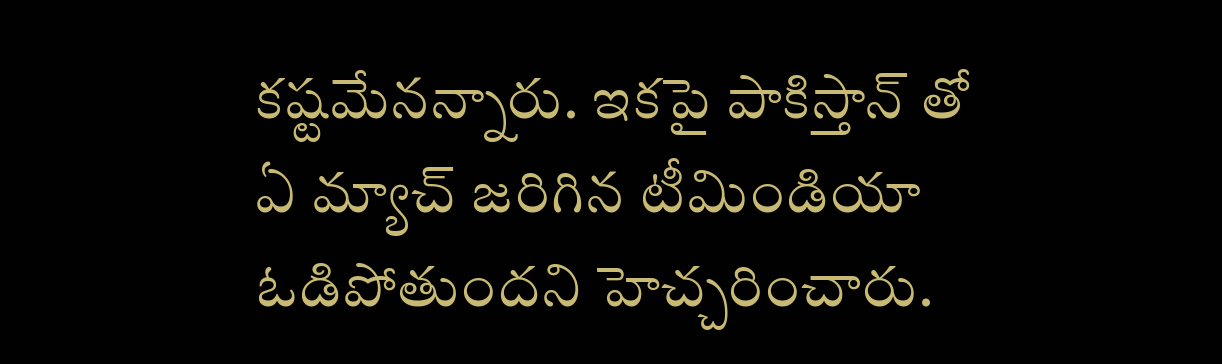కష్టమేనన్నారు. ఇకపై పాకిస్తాన్ తో ఏ మ్యాచ్ జరిగిన టీమిండియా ఓడిపోతుందని హెచ్చరించారు.